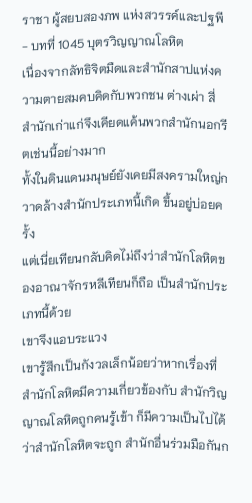ราชา ผู้สยบสองภพ แห่งสวรรค์และปฐพี - บทที่ 1045 บุตรวิญญาณโลหิต
เนื่องจากลัทธิจิตมืดและสำนักสาปแห่งความตายสมคบคิดกับพวกชน ต่างเผ่า สี่สำนักเก่าแก่จึงเคียดแค้นพวกสำนักนอกรีตเช่นนี้อย่างมาก
ทั้งในดินแดนมนุษย์ยังเคยมีสงครามใหญ่กวาดล้างสำนักประเภทนี้เกิด ขึ้นอยู่บ่อยครั้ง
แต่เนี่ยเทียนกลับคิดไม่ถึงว่าสำนักโลหิตของอาณาจักรหลีเทียนก็ถือ เป็นสำนักประเภทนี้ด้วย
เขาจึงแอบระแวง
เขารู้สึกเป็นกังวลเล็กน้อยว่าหากเรื่องที่สำนักโลหิตมีความเกี่ยวข้องกับ สำนักวิญญาณโลหิตถูกคนรู้เข้า ก็มีความเป็นไปได้ว่าสำนักโลหิตจะถูก สำนักอื่นร่วมมือกันก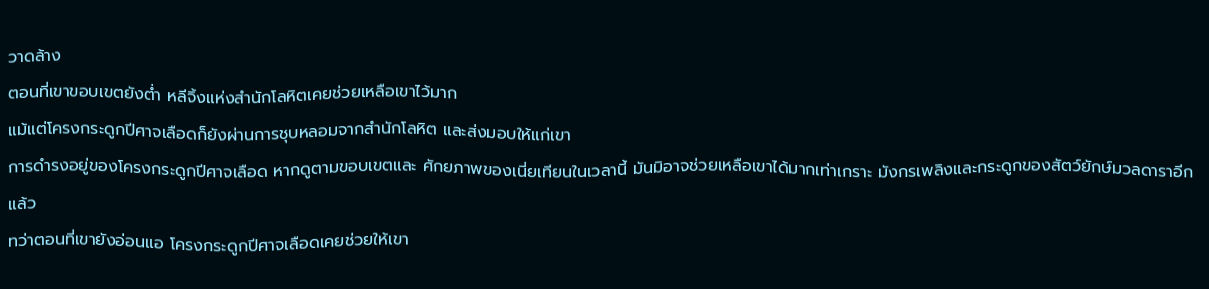วาดล้าง
ตอนที่เขาขอบเขตยังต่ำ หลีจิ้งแห่งสำนักโลหิตเคยช่วยเหลือเขาไว้มาก
แม้แต่โครงกระดูกปีศาจเลือดก็ยังผ่านการชุบหลอมจากสำนักโลหิต และส่งมอบให้แก่เขา
การดำรงอยู่ของโครงกระดูกปีศาจเลือด หากดูตามขอบเขตและ ศักยภาพของเนี่ยเทียนในเวลานี้ มันมิอาจช่วยเหลือเขาได้มากเท่าเกราะ มังกรเพลิงและกระดูกของสัตว์ยักษ์มวลดาราอีกแล้ว
ทว่าตอนที่เขายังอ่อนแอ โครงกระดูกปีศาจเลือดเคยช่วยให้เขา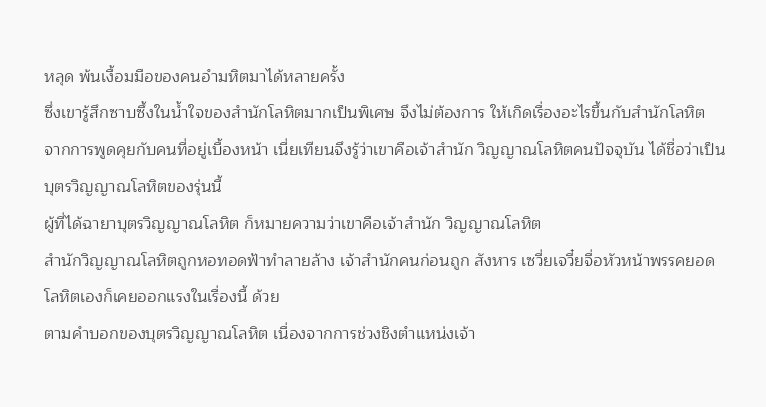หลุด พ้นเงื้อมมือของคนอำมหิตมาได้หลายครั้ง
ซึ่งเขารู้สึกซาบซึ้งในน้ำใจของสำนักโลหิตมากเป็นพิเศษ จึงไม่ต้องการ ให้เกิดเรื่องอะไรขึ้นกับสำนักโลหิต
จากการพูดคุยกับคนที่อยู่เบื้องหน้า เนี่ยเทียนจึงรู้ว่าเขาคือเจ้าสำนัก วิญญาณโลหิตคนปัจจุบัน ได้ชื่อว่าเป็นบุตรวิญญาณโลหิตของรุ่นนี้
ผู้ที่ได้ฉายาบุตรวิญญาณโลหิต ก็หมายความว่าเขาคือเจ้าสำนัก วิญญาณโลหิต
สำนักวิญญาณโลหิตถูกหอทอดฟ้าทำลายล้าง เจ้าสำนักคนก่อนถูก สังหาร เซวี่ยเจวี๋ยจื่อหัวหน้าพรรคยอดโลหิตเองก็เคยออกแรงในเรื่องนี้ ด้วย
ตามคำบอกของบุตรวิญญาณโลหิต เนื่องจากการช่วงชิงตำแหน่งเจ้า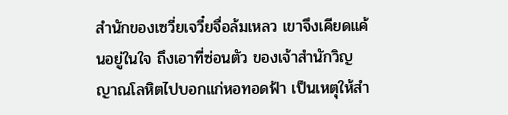สำนักของเซวี่ยเจวี๋ยจื่อล้มเหลว เขาจึงเคียดแค้นอยู่ในใจ ถึงเอาที่ซ่อนตัว ของเจ้าสำนักวิญญาณโลหิตไปบอกแก่หอทอดฟ้า เป็นเหตุให้สำ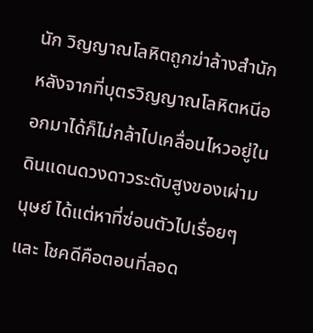นัก วิญญาณโลหิตถูกฆ่าล้างสำนัก
หลังจากที่บุตรวิญญาณโลหิตหนีออกมาได้ก็ไม่กล้าไปเคลื่อนไหวอยู่ใน ดินแดนดวงดาวระดับสูงของเผ่ามนุษย์ ได้แต่หาที่ซ่อนตัวไปเรื่อยๆ และ โชคดีคือตอนที่ลอด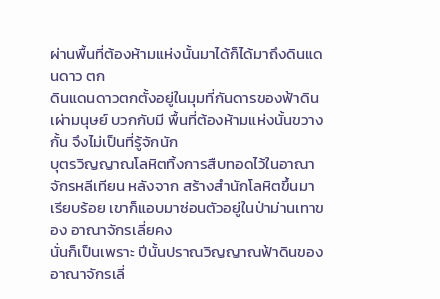ผ่านพื้นที่ต้องห้ามแห่งนั้นมาได้ก็ได้มาถึงดินแดนดาว ตก
ดินแดนดาวตกตั้งอยู่ในมุมที่กันดารของฟ้าดินเผ่ามนุษย์ บวกกับมี พื้นที่ต้องห้ามแห่งนั้นขวางกั้น จึงไม่เป็นที่รู้จักนัก
บุตรวิญญาณโลหิตทิ้งการสืบทอดไว้ในอาณาจักรหลีเทียน หลังจาก สร้างสำนักโลหิตขึ้นมาเรียบร้อย เขาก็แอบมาซ่อนตัวอยู่ในป่าม่านเทาของ อาณาจักรเลี่ยคง
นั่นก็เป็นเพราะ ปีนั้นปราณวิญญาณฟ้าดินของอาณาจักรเลี่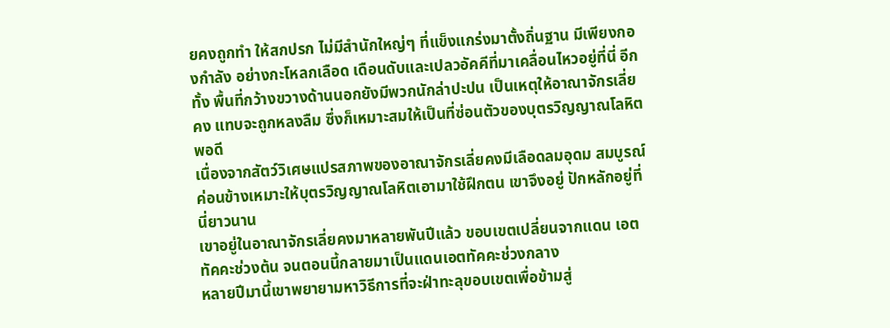ยคงถูกทำ ให้สกปรก ไม่มีสำนักใหญ่ๆ ที่แข็งแกร่งมาตั้งถิ่นฐาน มีเพียงกองกำลัง อย่างกะโหลกเลือด เดือนดับและเปลวอัคคีที่มาเคลื่อนไหวอยู่ที่นี่ อีกทั้ง พื้นที่กว้างขวางด้านนอกยังมีพวกนักล่าปะปน เป็นเหตุให้อาณาจักรเลี่ยคง แทบจะถูกหลงลืม ซึ่งก็เหมาะสมให้เป็นที่ซ่อนตัวของบุตรวิญญาณโลหิต พอดี
เนื่องจากสัตว์วิเศษแปรสภาพของอาณาจักรเลี่ยคงมีเลือดลมอุดม สมบูรณ์ ค่อนข้างเหมาะให้บุตรวิญญาณโลหิตเอามาใช้ฝึกตน เขาจึงอยู่ ปักหลักอยู่ที่นี่ยาวนาน
เขาอยู่ในอาณาจักรเลี่ยคงมาหลายพันปีแล้ว ขอบเขตเปลี่ยนจากแดน เอตทัคคะช่วงต้น จนตอนนี้กลายมาเป็นแดนเอตทัคคะช่วงกลาง
หลายปีมานี้เขาพยายามหาวิธีการที่จะฝ่าทะลุขอบเขตเพื่อข้ามสู่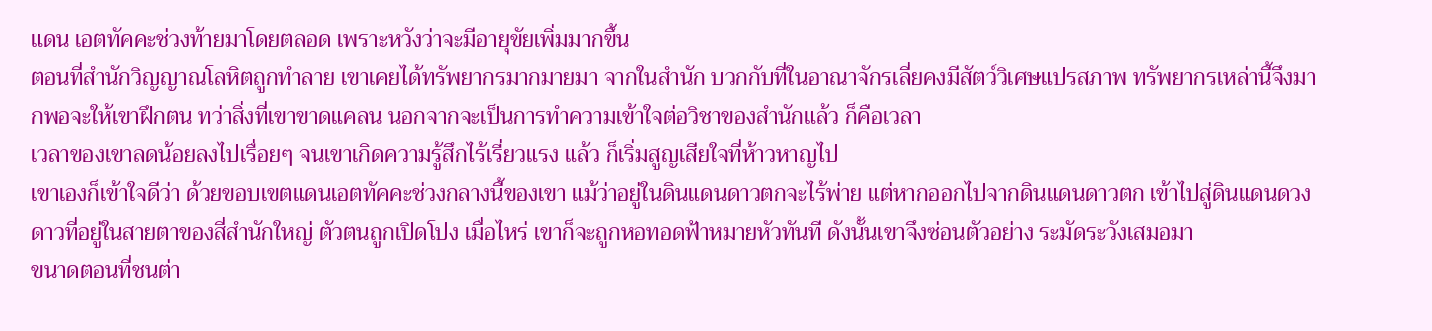แดน เอตทัคคะช่วงท้ายมาโดยตลอด เพราะหวังว่าจะมีอายุขัยเพิ่มมากขึ้น
ตอนที่สำนักวิญญาณโลหิตถูกทำลาย เขาเคยได้ทรัพยากรมากมายมา จากในสำนัก บวกกับที่ในอาณาจักรเลี่ยคงมีสัตว์วิเศษแปรสภาพ ทรัพยากรเหล่านี้จึงมากพอจะให้เขาฝึกตน ทว่าสิ่งที่เขาขาดแคลน นอกจากจะเป็นการทำความเข้าใจต่อวิชาของสำนักแล้ว ก็คือเวลา
เวลาของเขาลดน้อยลงไปเรื่อยๆ จนเขาเกิดความรู้สึกไร้เรี่ยวแรง แล้ว ก็เริ่มสูญเสียใจที่ห้าวหาญไป
เขาเองก็เข้าใจดีว่า ด้วยขอบเขตแดนเอตทัคคะช่วงกลางนี้ของเขา แม้ว่าอยู่ในดินแดนดาวตกจะไร้พ่าย แต่หากออกไปจากดินแดนดาวตก เข้าไปสู่ดินแดนดวงดาวที่อยู่ในสายตาของสี่สำนักใหญ่ ตัวตนถูกเปิดโปง เมื่อไหร่ เขาก็จะถูกหอทอดฟ้าหมายหัวทันที ดังนั้นเขาจึงซ่อนตัวอย่าง ระมัดระวังเสมอมา
ขนาดตอนที่ชนต่า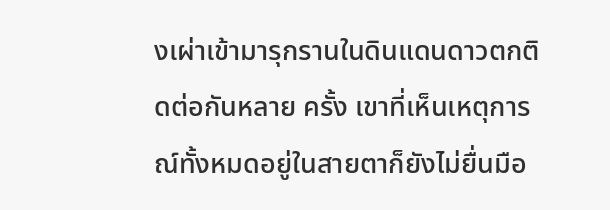งเผ่าเข้ามารุกรานในดินแดนดาวตกติดต่อกันหลาย ครั้ง เขาที่เห็นเหตุการณ์ทั้งหมดอยู่ในสายตาก็ยังไม่ยื่นมือ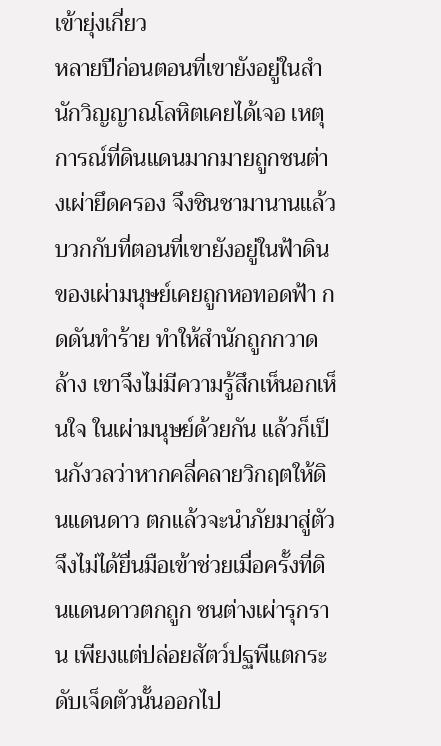เข้ายุ่งเกี่ยว
หลายปีก่อนตอนที่เขายังอยู่ในสำนักวิญญาณโลหิตเคยได้เจอ เหตุการณ์ที่ดินแดนมากมายถูกชนต่างเผ่ายึดครอง จึงชินชามานานแล้ว
บวกกับที่ตอนที่เขายังอยู่ในฟ้าดินของเผ่ามนุษย์เคยถูกหอทอดฟ้า กดดันทำร้าย ทำให้สำนักถูกกวาดล้าง เขาจึงไม่มีความรู้สึกเห็นอกเห็นใจ ในเผ่ามนุษย์ด้วยกัน แล้วก็เป็นกังวลว่าหากคลี่คลายวิกฤตให้ดินแดนดาว ตกแล้วจะนำภัยมาสู่ตัว จึงไม่ได้ยื่นมือเข้าช่วยเมื่อครั้งที่ดินแดนดาวตกถูก ชนต่างเผ่ารุกราน เพียงแต่ปล่อยสัตว์ปฐพีแตกระดับเจ็ดตัวนั้นออกไป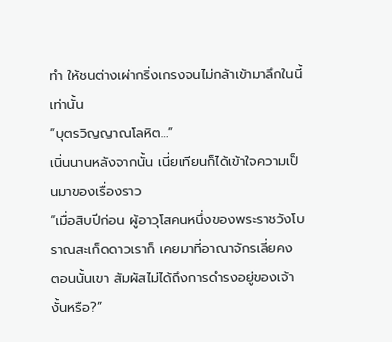ทำ ให้ชนต่างเผ่ากริ่งเกรงจนไม่กล้าเข้ามาลึกในนี้เท่านั้น
“บุตรวิญญาณโลหิต…”
เนิ่นนานหลังจากนั้น เนี่ยเทียนก็ได้เข้าใจความเป็นมาของเรื่องราว
“เมื่อสิบปีก่อน ผู้อาวุโสคนหนึ่งของพระราชวังโบราณสะเก็ดดาวเราก็ เคยมาที่อาณาจักรเลี่ยคง ตอนนั้นเขา สัมผัสไม่ได้ถึงการดำรงอยู่ของเจ้า งั้นหรือ?”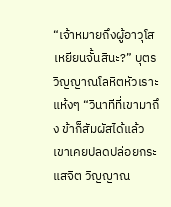“เจ้าหมายถึงผู้อาวุโสเหยียนจั้นสินะ?” บุตรวิญญาณโลหิตหัวเราะ แห้งๆ “วินาทีที่เขามาถึง ข้าก็สัมผัสได้แล้ว เขาเคยปลดปล่อยกระแสจิต วิญญาณ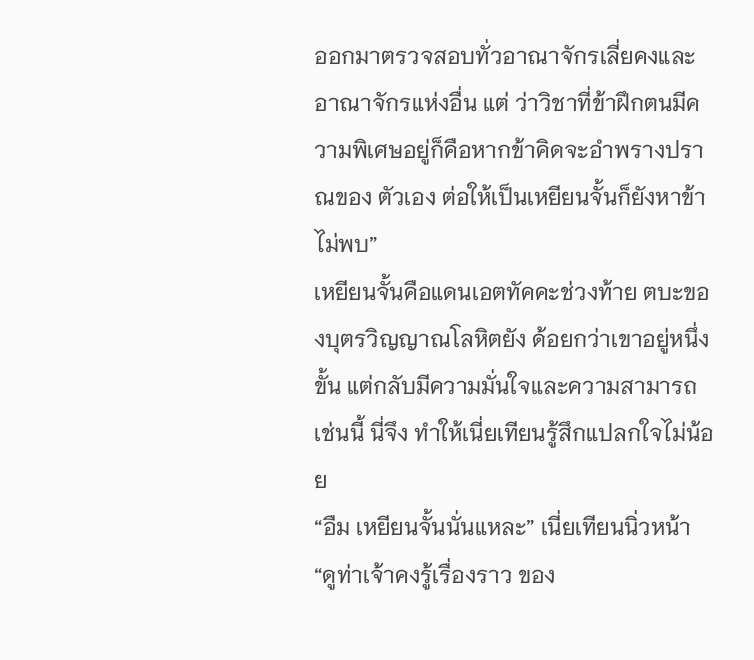ออกมาตรวจสอบทั่วอาณาจักรเลี่ยคงและอาณาจักรแห่งอื่น แต่ ว่าวิชาที่ข้าฝึกตนมีความพิเศษอยู่ก็คือหากข้าคิดจะอำพรางปราณของ ตัวเอง ต่อให้เป็นเหยียนจั้นก็ยังหาข้าไม่พบ”
เหยียนจั้นคือแดนเอตทัคคะช่วงท้าย ตบะของบุตรวิญญาณโลหิตยัง ด้อยกว่าเขาอยู่หนึ่งขั้น แต่กลับมีความมั่นใจและความสามารถเช่นนี้ นี่จึง ทำให้เนี่ยเทียนรู้สึกแปลกใจไม่น้อย
“อืม เหยียนจั้นนั่นแหละ” เนี่ยเทียนนิ่วหน้า “ดูท่าเจ้าคงรู้เรื่องราว ของ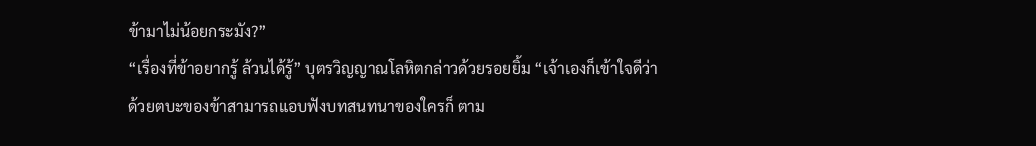ข้ามาไม่น้อยกระมัง?”
“เรื่องที่ข้าอยากรู้ ล้วนได้รู้” บุตรวิญญาณโลหิตกล่าวด้วยรอยยิ้ม “เจ้าเองก็เข้าใจดีว่าด้วยตบะของข้าสามารถแอบฟังบทสนทนาของใครก็ ตาม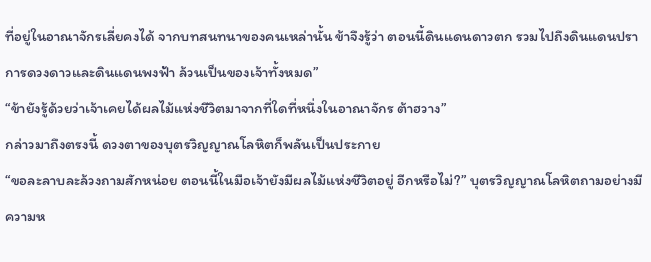ที่อยู่ในอาณาจักรเลี่ยคงได้ จากบทสนทนาของคนเหล่านั้น ข้าจึงรู้ว่า ตอนนี้ดินแดนดาวตก รวมไปถึงดินแดนปราการดวงดาวและดินแดนพงฟ้า ล้วนเป็นของเจ้าทั้งหมด”
“ข้ายังรู้ด้วยว่าเจ้าเคยได้ผลไม้แห่งชีวิตมาจากที่ใดที่หนึ่งในอาณาจักร ต้าฮวาง”
กล่าวมาถึงตรงนี้ ดวงตาของบุตรวิญญาณโลหิตก็พลันเป็นประกาย
“ขอละลาบละล้วงถามสักหน่อย ตอนนี้ในมือเจ้ายังมีผลไม้แห่งชีวิตอยู่ อีกหรือไม่?” บุตรวิญญาณโลหิตถามอย่างมีความห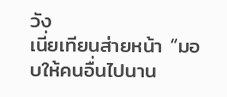วัง
เนี่ยเทียนส่ายหน้า “มอบให้คนอื่นไปนาน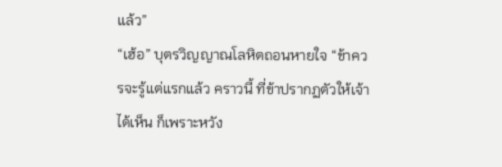แล้ว”
“เฮ้อ” บุตรวิญญาณโลหิตถอนหายใจ “ข้าควรจะรู้แต่แรกแล้ว คราวนี้ ที่ข้าปรากฏตัวให้เจ้าได้เห็น ก็เพราะหวัง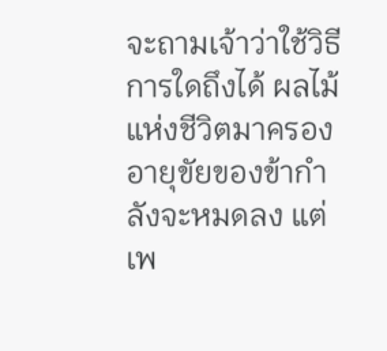จะถามเจ้าว่าใช้วิธีการใดถึงได้ ผลไม้แห่งชีวิตมาครอง อายุขัยของข้ากำลังจะหมดลง แต่เพ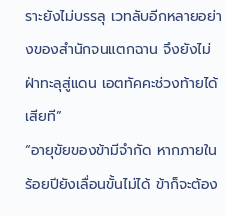ราะยังไม่บรรลุ เวทลับอีกหลายอย่างของสำนักจนแตกฉาน จึงยังไม่ฝ่าทะลุสู่แดน เอตทัคคะช่วงท้ายได้เสียที”
“อายุขัยของข้ามีจำกัด หากภายในร้อยปียังเลื่อนขั้นไม่ได้ ข้าก็จะต้อง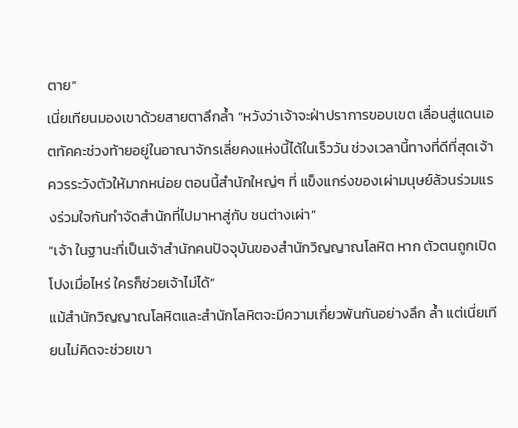ตาย”
เนี่ยเทียนมองเขาด้วยสายตาลึกล้ำ “หวังว่าเจ้าจะฝ่าปราการขอบเขต เลื่อนสู่แดนเอตทัคคะช่วงท้ายอยู่ในอาณาจักรเลี่ยคงแห่งนี้ได้ในเร็ววัน ช่วงเวลานี้ทางที่ดีที่สุดเจ้าควรระวังตัวให้มากหน่อย ตอนนี้สำนักใหญ่ๆ ที่ แข็งแกร่งของเผ่ามนุษย์ล้วนร่วมแรงร่วมใจกันกำจัดสำนักที่ไปมาหาสู่กับ ชนต่างเผ่า”
“เจ้า ในฐานะที่เป็นเจ้าสำนักคนปัจจุบันของสำนักวิญญาณโลหิต หาก ตัวตนถูกเปิดโปงเมื่อไหร่ ใครก็ช่วยเจ้าไม่ได้”
แม้สำนักวิญญาณโลหิตและสำนักโลหิตจะมีความเกี่ยวพันกันอย่างลึก ล้ำ แต่เนี่ยเทียนไม่คิดจะช่วยเขา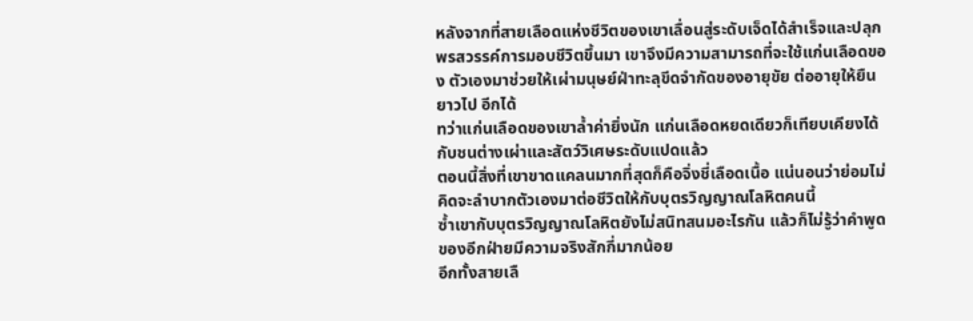หลังจากที่สายเลือดแห่งชีวิตของเขาเลื่อนสู่ระดับเจ็ดได้สำเร็จและปลุก พรสวรรค์การมอบชีวิตขึ้นมา เขาจึงมีความสามารถที่จะใช้แก่นเลือดของ ตัวเองมาช่วยให้เผ่ามนุษย์ฝ่าทะลุขีดจำกัดของอายุขัย ต่ออายุให้ยืนยาวไป อีกได้
ทว่าแก่นเลือดของเขาล้ำค่ายิ่งนัก แก่นเลือดหยดเดียวก็เทียบเคียงได้ กับชนต่างเผ่าและสัตว์วิเศษระดับแปดแล้ว
ตอนนี้สิ่งที่เขาขาดแคลนมากที่สุดก็คือจิ่งชี่เลือดเนื้อ แน่นอนว่าย่อมไม่ คิดจะลำบากตัวเองมาต่อชีวิตให้กับบุตรวิญญาณโลหิตคนนี้
ซ้ำเขากับบุตรวิญญาณโลหิตยังไม่สนิทสนมอะไรกัน แล้วก็ไม่รู้ว่าคำพูด ของอีกฝ่ายมีความจริงสักกี่มากน้อย
อีกทั้งสายเลื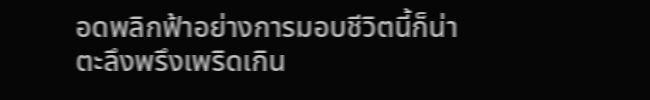อดพลิกฟ้าอย่างการมอบชีวิตนี้ก็น่าตะลึงพรึงเพริดเกิน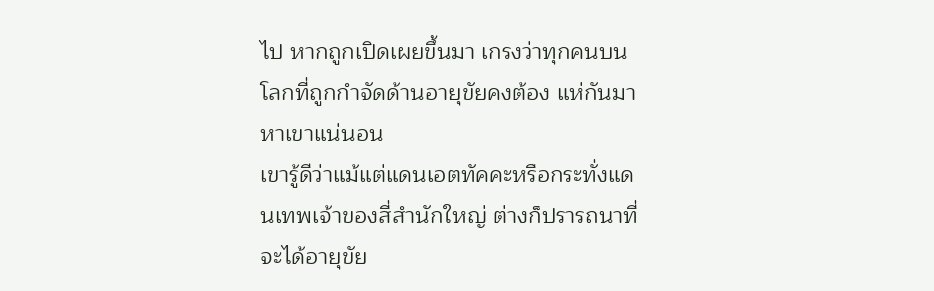ไป หากถูกเปิดเผยขึ้นมา เกรงว่าทุกคนบนโลกที่ถูกกำจัดด้านอายุขัยคงต้อง แห่กันมาหาเขาแน่นอน
เขารู้ดีว่าแม้แต่แดนเอตทัคคะหรือกระทั่งแดนเทพเจ้าของสี่สำนักใหญ่ ต่างก็ปรารถนาที่จะได้อายุขัย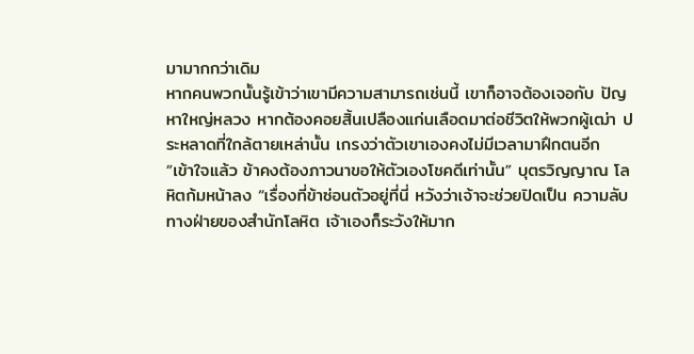มามากกว่าเดิม
หากคนพวกนั้นรู้เข้าว่าเขามีความสามารถเช่นนี้ เขาก็อาจต้องเจอกับ ปัญหาใหญ่หลวง หากต้องคอยสิ้นเปลืองแก่นเลือดมาต่อชีวิตให้พวกผู้เฒ่า ประหลาดที่ใกล้ตายเหล่านั้น เกรงว่าตัวเขาเองคงไม่มีเวลามาฝึกตนอีก
“เข้าใจแล้ว ข้าคงต้องภาวนาขอให้ตัวเองโชคดีเท่านั้น” บุตรวิญญาณ โลหิตก้มหน้าลง “เรื่องที่ข้าซ่อนตัวอยู่ที่นี่ หวังว่าเจ้าจะช่วยปิดเป็น ความลับ ทางฝ่ายของสำนักโลหิต เจ้าเองก็ระวังให้มาก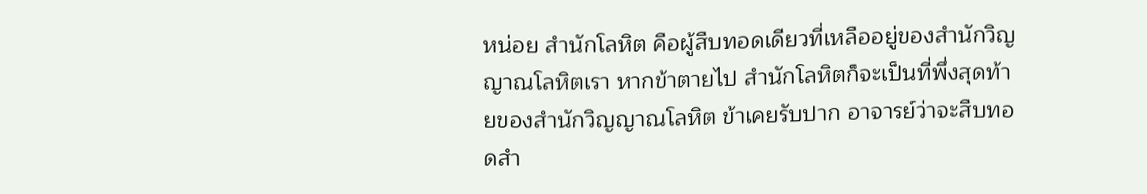หน่อย สำนักโลหิต คือผู้สืบทอดเดียวที่เหลืออยู่ของสำนักวิญญาณโลหิตเรา หากข้าตายไป สำนักโลหิตก็จะเป็นที่พึ่งสุดท้ายของสำนักวิญญาณโลหิต ข้าเคยรับปาก อาจารย์ว่าจะสืบทอดสำ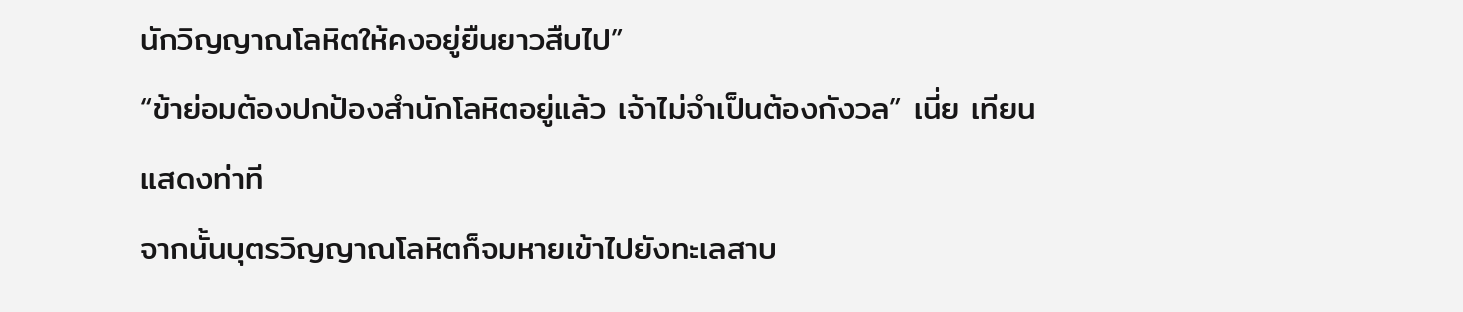นักวิญญาณโลหิตให้คงอยู่ยืนยาวสืบไป”
“ข้าย่อมต้องปกป้องสำนักโลหิตอยู่แล้ว เจ้าไม่จำเป็นต้องกังวล” เนี่ย เทียนแสดงท่าที
จากนั้นบุตรวิญญาณโลหิตก็จมหายเข้าไปยังทะเลสาบ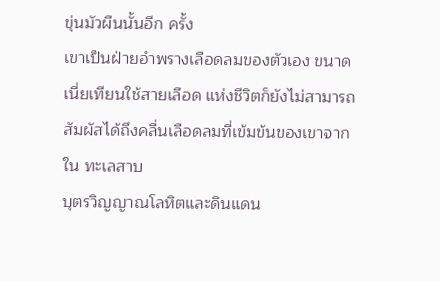ขุ่นมัวผืนนั้นอีก ครั้ง
เขาเป็นฝ่ายอำพรางเลือดลมของตัวเอง ขนาดเนี่ยเทียนใช้สายเลือด แห่งชีวิตก็ยังไม่สามารถสัมผัสได้ถึงคลื่นเลือดลมที่เข้มข้นของเขาจากใน ทะเลสาบ
บุตรวิญญาณโลหิตและดินแดน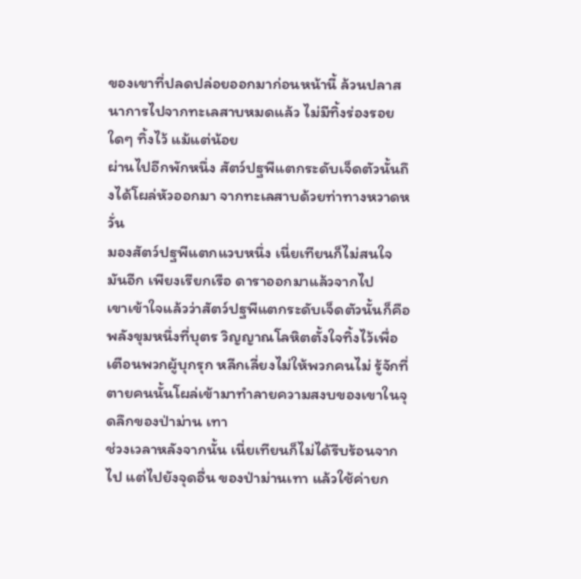ของเขาที่ปลดปล่อยออกมาก่อนหน้านี้ ล้วนปลาสนาการไปจากทะเลสาบหมดแล้ว ไม่มีทิ้งร่องรอยใดๆ ทิ้งไว้ แม้แต่น้อย
ผ่านไปอีกพักหนึ่ง สัตว์ปฐพีแตกระดับเจ็ดตัวนั้นถึงได้โผล่หัวออกมา จากทะเลสาบด้วยท่าทางหวาดหวั่น
มองสัตว์ปฐพีแตกแวบหนึ่ง เนี่ยเทียนก็ไม่สนใจมันอีก เพียงเรียกเรือ ดาราออกมาแล้วจากไป
เขาเข้าใจแล้วว่าสัตว์ปฐพีแตกระดับเจ็ดตัวนั้นก็คือพลังขุมหนึ่งที่บุตร วิญญาณโลหิตตั้งใจทิ้งไว้เพื่อเตือนพวกผู้บุกรุก หลีกเลี่ยงไม่ให้พวกคนไม่ รู้จักที่ตายคนนั้นโผล่เข้ามาทำลายความสงบของเขาในจุดลึกของป่าม่าน เทา
ช่วงเวลาหลังจากนั้น เนี่ยเทียนก็ไม่ได้รีบร้อนจากไป แต่ไปยังจุดอื่น ของป่าม่านเทา แล้วใช้ค่ายก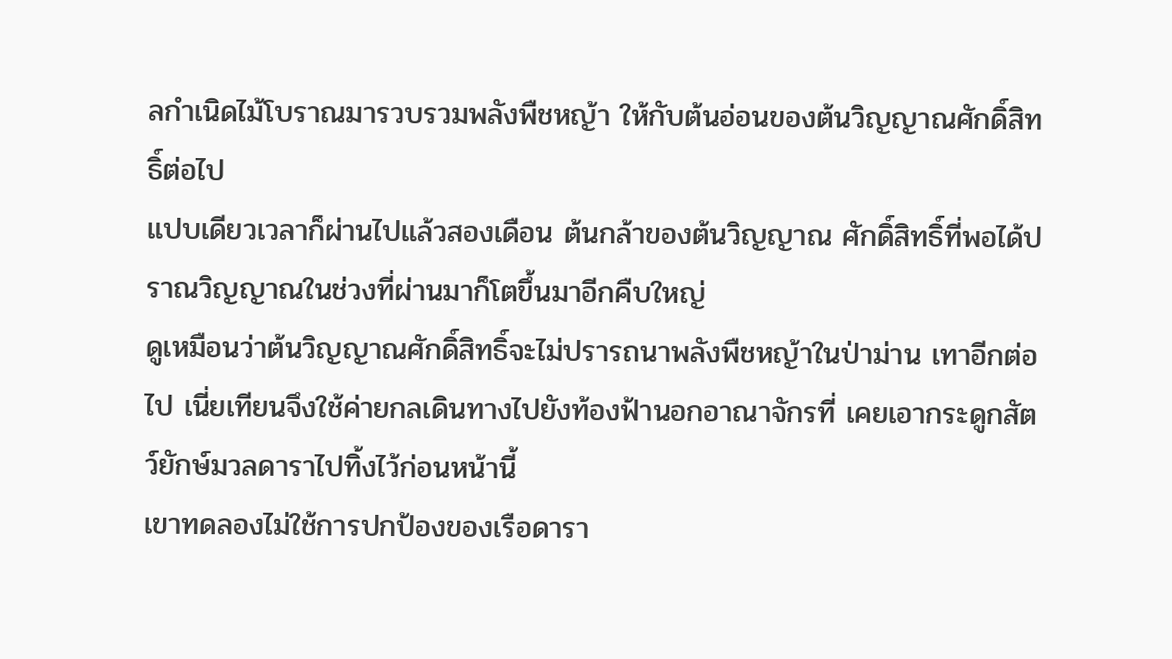ลกำเนิดไม้โบราณมารวบรวมพลังพืชหญ้า ให้กับต้นอ่อนของต้นวิญญาณศักดิ์สิทธิ์ต่อไป
แปบเดียวเวลาก็ผ่านไปแล้วสองเดือน ต้นกล้าของต้นวิญญาณ ศักดิ์สิทธิ์ที่พอได้ปราณวิญญาณในช่วงที่ผ่านมาก็โตขึ้นมาอีกคืบใหญ่
ดูเหมือนว่าต้นวิญญาณศักดิ์สิทธิ์จะไม่ปรารถนาพลังพืชหญ้าในป่าม่าน เทาอีกต่อไป เนี่ยเทียนจึงใช้ค่ายกลเดินทางไปยังท้องฟ้านอกอาณาจักรที่ เคยเอากระดูกสัตว์ยักษ์มวลดาราไปทิ้งไว้ก่อนหน้านี้
เขาทดลองไม่ใช้การปกป้องของเรือดารา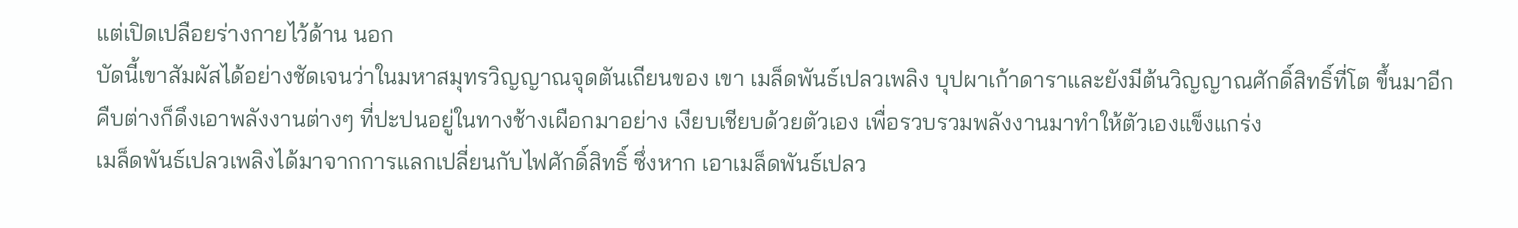แต่เปิดเปลือยร่างกายไว้ด้าน นอก
บัดนี้เขาสัมผัสได้อย่างชัดเจนว่าในมหาสมุทรวิญญาณจุดตันเถียนของ เขา เมล็ดพันธ์เปลวเพลิง บุปผาเก้าดาราและยังมีต้นวิญญาณศักดิ์สิทธิ์ที่โต ขึ้นมาอีกคืบต่างก็ดึงเอาพลังงานต่างๆ ที่ปะปนอยู่ในทางช้างเผือกมาอย่าง เงียบเชียบด้วยตัวเอง เพื่อรวบรวมพลังงานมาทำให้ตัวเองแข็งแกร่ง
เมล็ดพันธ์เปลวเพลิงได้มาจากการแลกเปลี่ยนกับไฟศักดิ์สิทธิ์ ซึ่งหาก เอาเมล็ดพันธ์เปลว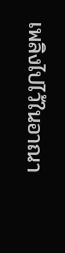เพลิงไปไว้ในอาณา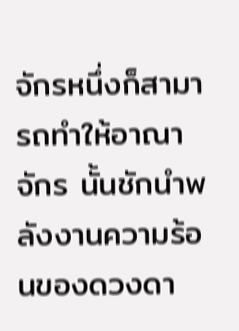จักรหนึ่งก็สามารถทำให้อาณาจักร นั้นชักนำพลังงานความร้อนของดวงดา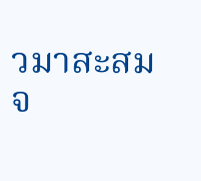วมาสะสมจ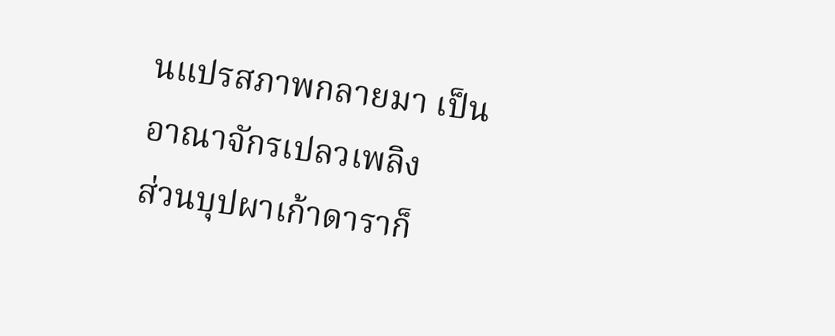นแปรสภาพกลายมา เป็นอาณาจักรเปลวเพลิง
ส่วนบุปผาเก้าดาราก็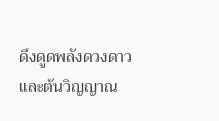ดึงดูดพลังดวงดาว และต้นวิญญาณ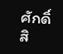ศักดิ์สิ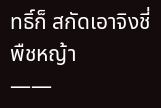ทธิ์ก็ สกัดเอาจิงชี่พืชหญ้า
——